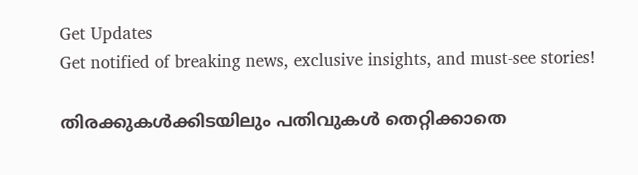Get Updates
Get notified of breaking news, exclusive insights, and must-see stories!

തിരക്കുകൾക്കിടയിലും പതിവുകൾ തെറ്റിക്കാതെ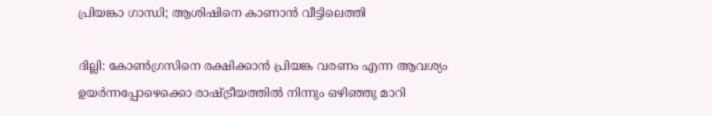പ്രിയങ്കാ ഗാന്ധി; ആശിഷിനെ കാണാൻ വീട്ടിലെത്തി

ദില്ലി: കോൺഗ്രസിനെ രക്ഷിക്കാൻ പ്രിയങ്ക വരണം എന്ന ആവശ്യം ഉയർന്നപ്പോഴെക്കൊ രാഷ്ട്രീയത്തിൽ നിന്നും ഒഴിഞ്ഞു മാറി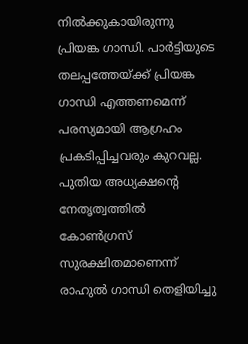നിൽക്കുകായിരുന്നു പ്രിയങ്ക ഗാന്ധി. പാർട്ടിയുടെ തലപ്പത്തേയ്ക്ക് പ്രിയങ്ക ഗാന്ധി എത്തണമെന്ന് പരസ്യമായി ആഗ്രഹം പ്രകടിപ്പിച്ചവരും കുറവല്ല. പുതിയ അധ്യക്ഷന്റെ നേതൃത്വത്തിൽ കോൺഗ്രസ് സുരക്ഷിതമാണെന്ന് രാഹുൽ ഗാന്ധി തെളിയിച്ചു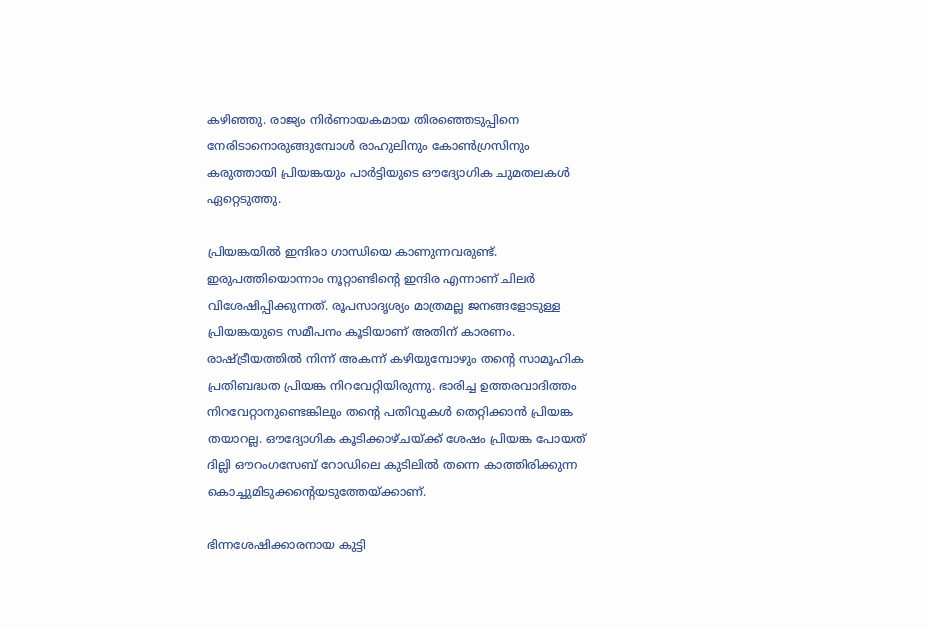കഴിഞ്ഞു. രാജ്യം നിർണായകമായ തിരഞ്ഞെടുപ്പിനെ നേരിടാനൊരുങ്ങുമ്പോൾ രാഹുലിനും കോൺഗ്രസിനും കരുത്തായി പ്രിയങ്കയും പാർട്ടിയുടെ ഔദ്യോഗിക ചുമതലകൾ ഏറ്റെടുത്തു.

പ്രിയങ്കയിൽ ഇന്ദിരാ ഗാന്ധിയെ കാണുന്നവരുണ്ട്. ഇരുപത്തിയൊന്നാം നൂറ്റാണ്ടിന്റെ ഇന്ദിര എന്നാണ് ചിലർ വിശേഷിപ്പിക്കുന്നത്. രൂപസാദൃശ്യം മാത്രമല്ല ജനങ്ങളോടുള്ള പ്രിയങ്കയുടെ സമീപനം കൂടിയാണ് അതിന് കാരണം. രാഷ്ട്രീയത്തിൽ നിന്ന് അകന്ന് കഴിയുമ്പോഴും തന്റെ സാമൂഹിക പ്രതിബദ്ധത പ്രിയങ്ക നിറവേറ്റിയിരുന്നു. ഭാരിച്ച ഉത്തരവാദിത്തം നിറവേറ്റാനുണ്ടെങ്കിലും തന്റെ പതിവുകൾ തെറ്റിക്കാൻ പ്രിയങ്ക തയാറല്ല. ഔദ്യോഗിക കൂടിക്കാഴ്ചയ്ക്ക് ശേഷം പ്രിയങ്ക പോയത് ദില്ലി ഔറംഗസേബ് റോഡിലെ കുടിലിൽ തന്നെ കാത്തിരിക്കുന്ന കൊച്ചുമിടുക്കന്റെയടുത്തേയ്ക്കാണ്.

ഭിന്നശേഷിക്കാരനായ കുട്ടി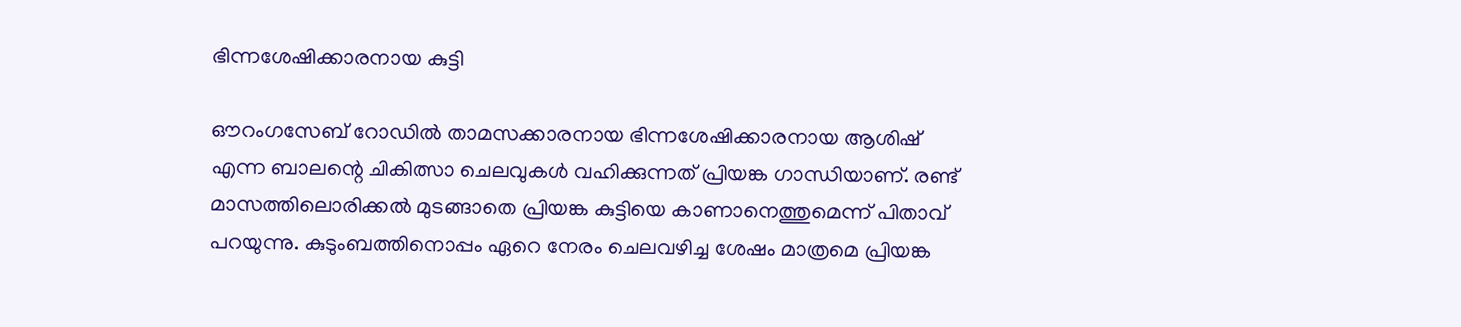ഭിന്നശേഷിക്കാരനായ കുട്ടി

ഔറംഗസേബ് റോഡിൽ താമസക്കാരനായ ഭിന്നശേഷിക്കാരനായ ആശിഷ് എന്ന ബാലന്റെ ചികിത്സാ ചെലവുകൾ വഹിക്കുന്നത് പ്രിയങ്ക ഗാന്ധിയാണ്. രണ്ട് മാസത്തിലൊരിക്കൽ മുടങ്ങാതെ പ്രിയങ്ക കുട്ടിയെ കാണാനെത്തുമെന്ന് പിതാവ് പറയുന്നു. കുടുംബത്തിനൊപ്പം ഏറെ നേരം ചെലവഴിച്ച ശേഷം മാത്രമെ പ്രിയങ്ക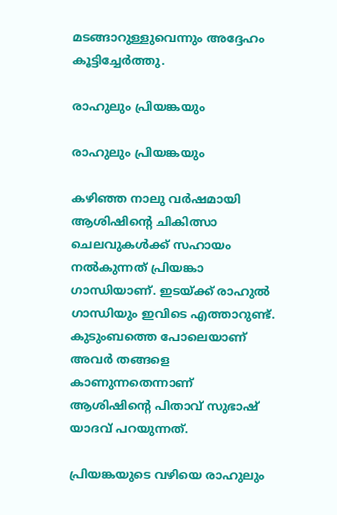മടങ്ങാറുള്ളുവെന്നും അദ്ദേഹം കൂട്ടിച്ചേർത്തു.

രാഹുലും പ്രിയങ്കയും

രാഹുലും പ്രിയങ്കയും

കഴിഞ്ഞ നാലു വർഷമായി ആശിഷിന്റെ ചികിത്സാ ചെലവുകൾക്ക് സഹായം നൽകുന്നത് പ്രിയങ്കാ ഗാന്ധിയാണ്. ഇടയ്ക്ക് രാഹുൽ ഗാന്ധിയും ഇവിടെ എത്താറുണ്ട്. കുടുംബത്തെ പോലെയാണ് അവർ തങ്ങളെ കാണുന്നതെന്നാണ് ആശിഷിന്റെ പിതാവ് സുഭാഷ് യാദവ് പറയുന്നത്.

പ്രിയങ്കയുടെ വഴിയെ രാഹുലും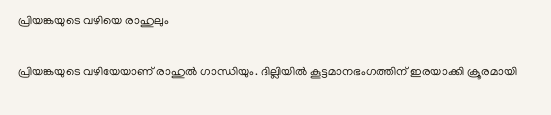പ്രിയങ്കയുടെ വഴിയെ രാഹുലും

പ്രിയങ്കയുടെ വഴിയേയാണ് രാഹുൽ ഗാന്ധിയും. ദില്ലിയിൽ കൂട്ടമാനഭംഗത്തിന് ഇരയാക്കി ക്രൂരമായി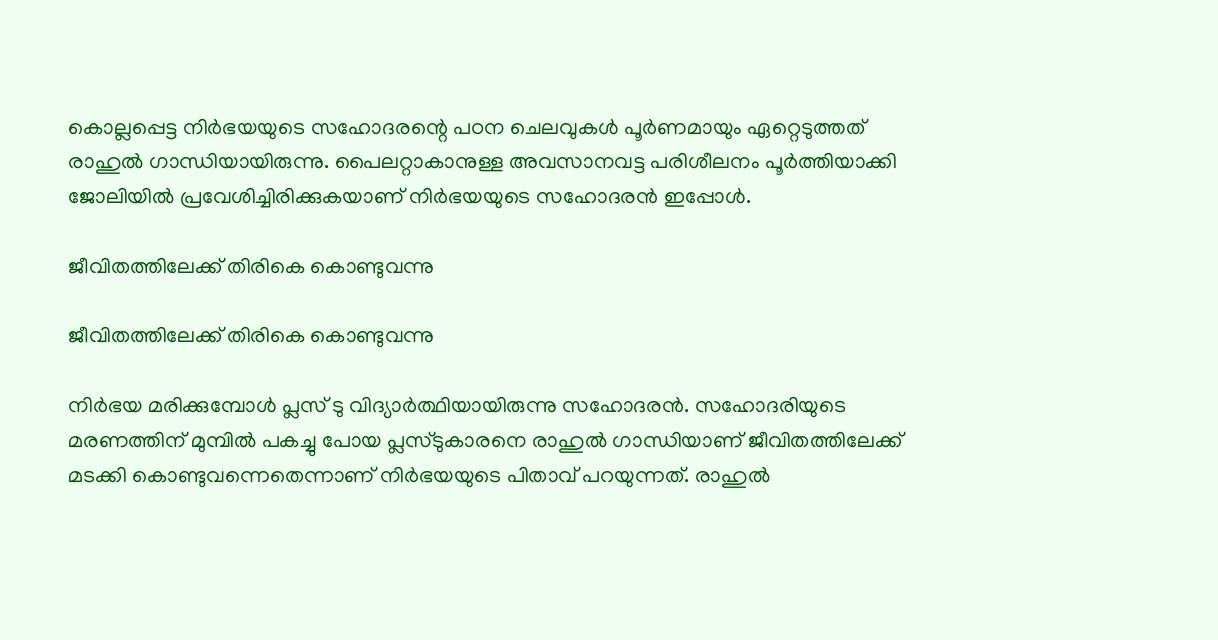കൊല്ലപ്പെട്ട നിർഭയയുടെ സഹോദരന്റെ പഠന ചെലവുകൾ പൂർണമായും ഏറ്റെടുത്തത് രാഹുൽ ഗാന്ധിയായിരുന്നു. പൈലറ്റാകാനുള്ള അവസാനവട്ട പരിശീലനം പൂർത്തിയാക്കി ജോലിയിൽ പ്രവേശിച്ചിരിക്കുകയാണ് നിർഭയയുടെ സഹോദരൻ ഇപ്പോൾ.

ജീവിതത്തിലേക്ക് തിരികെ കൊണ്ടുവന്നു

ജീവിതത്തിലേക്ക് തിരികെ കൊണ്ടുവന്നു

നിർഭയ മരിക്കുമ്പോൾ പ്ലസ് ടു വിദ്യാർത്ഥിയായിരുന്നു സഹോദരൻ. സഹോദരിയുടെ മരണത്തിന് മുമ്പിൽ പകച്ചു പോയ പ്ലസ്ടുകാരനെ രാഹുൽ ഗാന്ധിയാണ് ജീവിതത്തിലേക്ക് മടക്കി കൊണ്ടുവന്നെതെന്നാണ് നിർഭയയുടെ പിതാവ് പറയുന്നത്. രാഹുൽ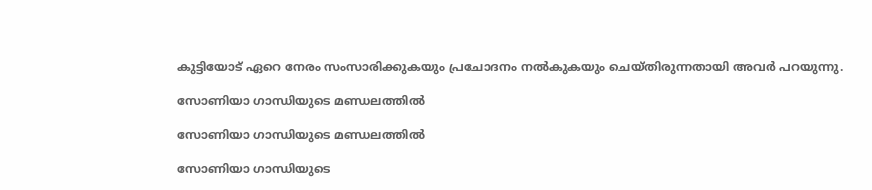കുട്ടിയോട് ഏറെ നേരം സംസാരിക്കുകയും പ്രചോദനം നൽകുകയും ചെയ്തിരുന്നതായി അവർ പറയുന്നു.

സോണിയാ ഗാന്ധിയുടെ മണ്ഡലത്തിൽ

സോണിയാ ഗാന്ധിയുടെ മണ്ഡലത്തിൽ

സോണിയാ ഗാന്ധിയുടെ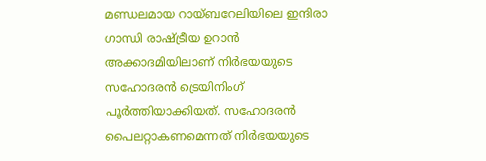മണ്ഡലമായ റായ്ബറേലിയിലെ ഇന്ദിരാ ഗാന്ധി രാഷ്ട്രീയ ഉറാൻ അക്കാദമിയിലാണ് നിർഭയയുടെ സഹോദരൻ ട്രെയിനിംഗ് പൂർത്തിയാക്കിയത്. സഹോദരൻ പൈലറ്റാകണമെന്നത് നിർഭയയുടെ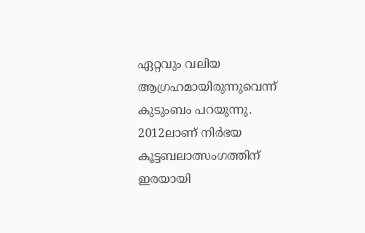ഏറ്റവും വലിയ ആഗ്രഹമായിരുന്നുവെന്ന് കുടുംബം പറയുന്നു. 2012ലാണ് നിർഭയ കൂട്ടബലാത്സംഗത്തിന് ഇരയായി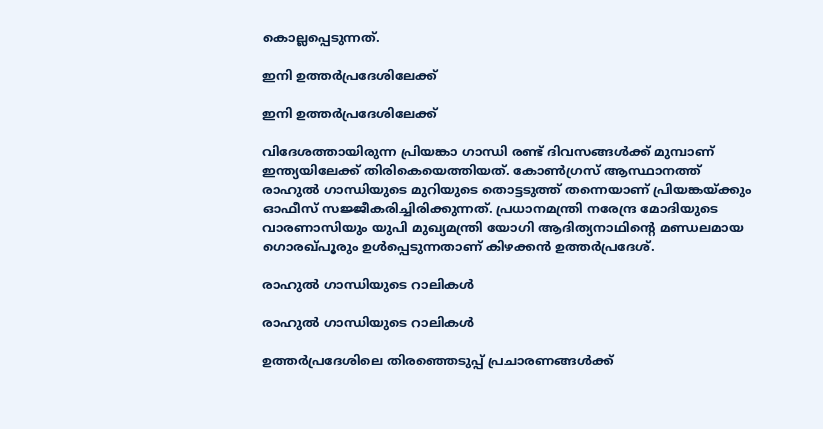കൊല്ലപ്പെടുന്നത്.

ഇനി ഉത്തർപ്രദേശിലേക്ക്

ഇനി ഉത്തർപ്രദേശിലേക്ക്

വിദേശത്തായിരുന്ന പ്രിയങ്കാ ഗാന്ധി രണ്ട് ദിവസങ്ങൾക്ക് മുമ്പാണ് ഇന്ത്യയിലേക്ക് തിരികെയെത്തിയത്. കോൺഗ്രസ് ആസ്ഥാനത്ത് രാഹുൽ ഗാന്ധിയുടെ മുറിയുടെ തൊട്ടടുത്ത് തന്നെയാണ് പ്രിയങ്കയ്ക്കും ഓഫീസ് സജ്ജീകരിച്ചിരിക്കുന്നത്. പ്രധാനമന്ത്രി നരേന്ദ്ര മോദിയുടെ വാരണാസിയും യുപി മുഖ്യമന്ത്രി യോഗി ആദിത്യനാഥിന്റെ മണ്ഡലമായ ഗൊരഖ്പൂരും ഉൾപ്പെടുന്നതാണ് കിഴക്കൻ ഉത്തർപ്രദേശ്.

രാഹുൽ ഗാന്ധിയുടെ റാലികൾ

രാഹുൽ ഗാന്ധിയുടെ റാലികൾ

ഉത്തർപ്രദേശിലെ തിരഞ്ഞെടുപ്പ് പ്രചാരണങ്ങൾക്ക്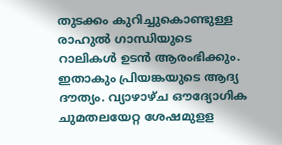തുടക്കം കുറിച്ചുകൊണ്ടുള്ള രാഹുൽ ഗാന്ധിയുടെ റാലികൾ ഉടൻ ആരംഭിക്കും. ഇതാകും പ്രിയങ്കയുടെ ആദ്യ ദൗത്യം. വ്യാഴാഴ്ച ഔദ്യോഗിക ചുമതലയേറ്റ ശേഷമുളള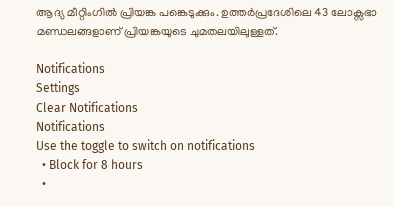ആദ്യ മീറ്റിംഗിൽ പ്രിയങ്ക പങ്കെടുക്കും. ഉത്തർപ്രദേശിലെ 43 ലോക്സഭാ മണ്ഡലങ്ങളാണ് പ്രിയങ്കയുടെ ചുമതലയിലുള്ളത്.

Notifications
Settings
Clear Notifications
Notifications
Use the toggle to switch on notifications
  • Block for 8 hours
  •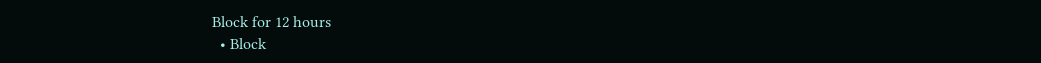Block for 12 hours
  • Block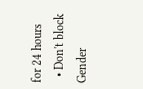for 24 hours
  • Don't block
Gender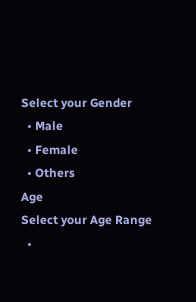Select your Gender
  • Male
  • Female
  • Others
Age
Select your Age Range
  •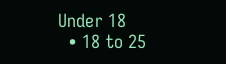Under 18
  • 18 to 25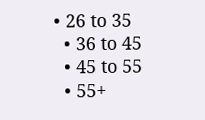• 26 to 35
  • 36 to 45
  • 45 to 55
  • 55+